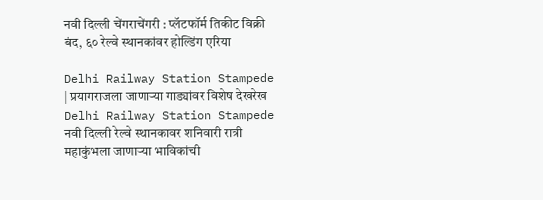नवी दिल्ली चेंगराचेंगरी : प्लॅटफॉर्म तिकीट विक्री बंद, ६० रेल्वे स्थानकांवर होल्डिंग एरिया

Delhi Railway Station Stampede | प्रयागराजला जाणाऱ्या गाड्यांवर विशेष देखरेख
Delhi Railway Station Stampede
नवी दिल्‍ली रेल्‍वे स्‍थानकावर शनिवारी रात्री महाकुंभला जाणार्‍या भाविकांची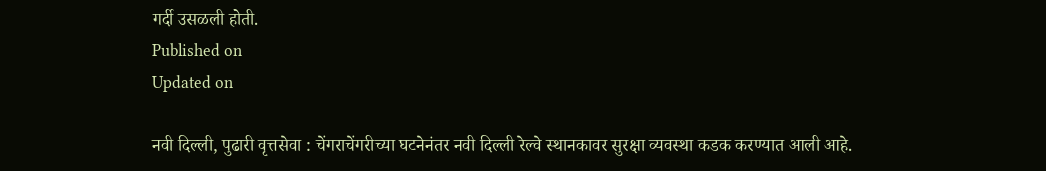गर्दी उसळली होती.
Published on
Updated on

नवी दिल्ली, पुढारी वृत्तसेवा : चेंगराचेंगरीच्या घटनेनंतर नवी दिल्ली रेल्वे स्थानकावर सुरक्षा व्यवस्था कडक करण्यात आली आहे.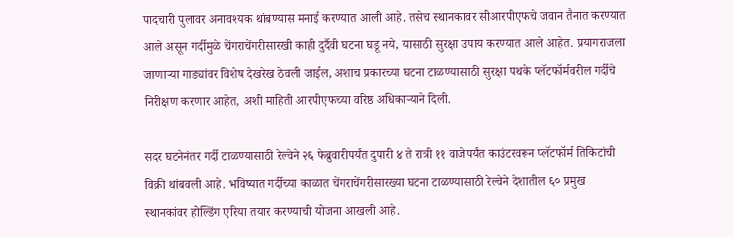पादचारी पुलावर अनावश्यक थांबण्यास मनाई करण्यात आली आहे. तसेच स्थानकावर सीआरपीएफचे जवान तैनात करण्यात आले असून गर्दीमुळे चेंगराचेंगरीसारखी काही दुर्दैवी घटना घडू नये, यासाठी सुरक्षा उपाय करण्यात आले आहेत. प्रयागराजला जाणाऱ्या गाड्यांवर विशेष देखरेख ठेवली जाईल, अशाच प्रकारच्या घटना टाळण्यासाठी सुरक्षा पथके प्लॅटफॉर्मवरील गर्दीचे निरीक्षण करणार आहेत, अशी माहिती आरपीएफच्या वरिष्ठ अधिकाऱ्याने दिली.

सदर घटनेनंतर गर्दी टाळण्यासाठी रेल्वेने २६ फेब्रुवारीपर्यंत दुपारी ४ ते रात्री ११ वाजेपर्यंत काउंटरवरून प्लॅटफॉर्म तिकिटांची विक्री थांबवली आहे. भविष्यात गर्दीच्या काळात चेंगराचेंगरीसारख्या घटना टाळण्यासाठी रेल्वेने देशातील ६० प्रमुख स्थानकांवर होल्डिंग एरिया तयार करण्याची योजना आखली आहे.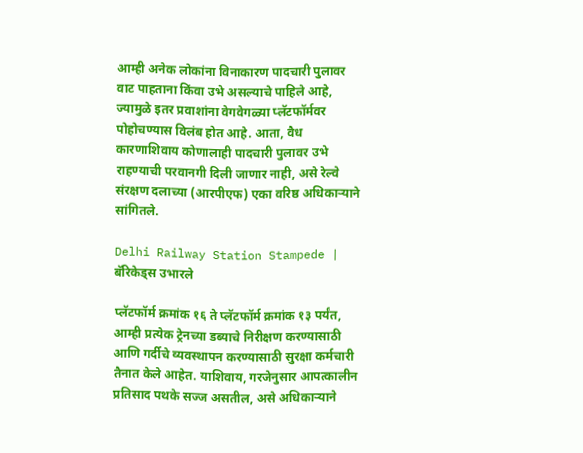आम्ही अनेक लोकांना विनाकारण पादचारी पुलावर वाट पाहताना किंवा उभे असल्याचे पाहिले आहे, ज्यामुळे इतर प्रवाशांना वेगवेगळ्या प्लॅटफॉर्मवर पोहोचण्यास विलंब होत आहे. आता, वैध कारणाशिवाय कोणालाही पादचारी पुलावर उभे राहण्याची परवानगी दिली जाणार नाही, असे रेल्वे संरक्षण दलाच्या (आरपीएफ) एका वरिष्ठ अधिकाऱ्याने सांगितले.

Delhi Railway Station Stampede | बॅरिकेड्स उभारले

प्लॅटफॉर्म क्रमांक १६ ते प्लॅटफॉर्म क्रमांक १३ पर्यंत, आम्ही प्रत्येक ट्रेनच्या डब्याचे निरीक्षण करण्यासाठी आणि गर्दीचे व्यवस्थापन करण्यासाठी सुरक्षा कर्मचारी तैनात केले आहेत. याशिवाय, गरजेनुसार आपत्कालीन प्रतिसाद पथके सज्ज असतील, असे अधिकाऱ्याने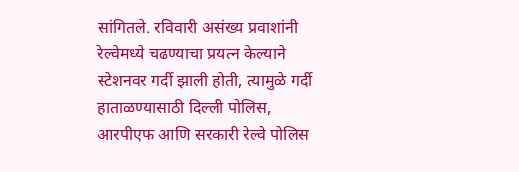सांगितले. रविवारी असंख्य प्रवाशांनी रेल्वेमध्ये चढण्याचा प्रयत्न केल्याने स्टेशनवर गर्दी झाली होती, त्यामुळे गर्दी हाताळण्यासाठी दिल्ली पोलिस, आरपीएफ आणि सरकारी रेल्वे पोलिस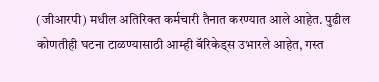(जीआरपी) मधील अतिरिक्त कर्मचारी तैनात करण्यात आले आहेत. पुढील कोणतीही घटना टाळण्यासाठी आम्ही बॅरिकेड्स उभारले आहेत, गस्त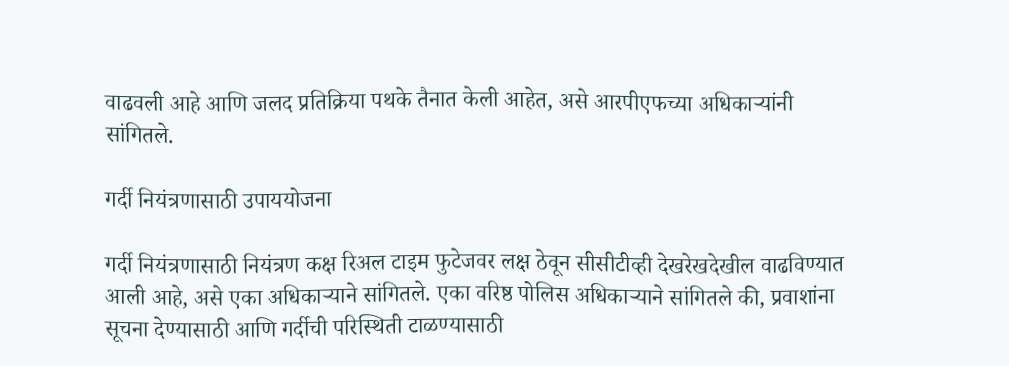वाढवली आहे आणि जलद प्रतिक्रिया पथके तैनात केली आहेत, असे आरपीएफच्या अधिकाऱ्यांनी सांगितले.

गर्दी नियंत्रणासाठी उपाययोजना

गर्दी नियंत्रणासाठी नियंत्रण कक्ष रिअल टाइम फुटेजवर लक्ष ठेवून सीसीटीव्ही देखरेखदेखील वाढविण्यात आली आहे, असे एका अधिकाऱ्याने सांगितले. एका वरिष्ठ पोलिस अधिकाऱ्याने सांगितले की, प्रवाशांना सूचना देण्यासाठी आणि गर्दीची परिस्थिती टाळण्यासाठी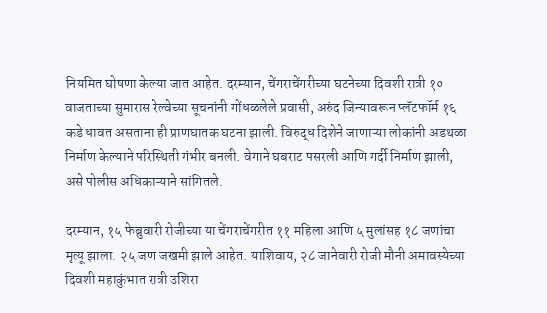नियमित घोषणा केल्या जात आहेत. दरम्यान, चेंगराचेंगरीच्या घटनेच्या दिवशी रात्री १० वाजताच्या सुमारास रेल्वेच्या सूचनांनी गोंधळलेले प्रवासी, अरुंद जिन्यावरून प्लॅटफॉर्म १६ कडे धावत असताना ही प्राणघातक घटना झाली. विरुद्ध दिशेने जाणाऱ्या लोकांनी अडथळा निर्माण केल्याने परिस्थिती गंभीर बनली. वेगाने घबराट पसरली आणि गर्दी निर्माण झाली, असे पोलीस अधिकाऱ्याने सांगितले.

दरम्यान, १५ फेब्रुवारी रोजीच्या या चेंगराचेंगरीत ११ महिला आणि ५ मुलांसह १८ जणांचा मृत्यू झाला. २५ जण जखमी झाले आहेत. याशिवाय, २८ जानेवारी रोजी मौनी अमावस्येच्या दिवशी महाकुंभात रात्री उशिरा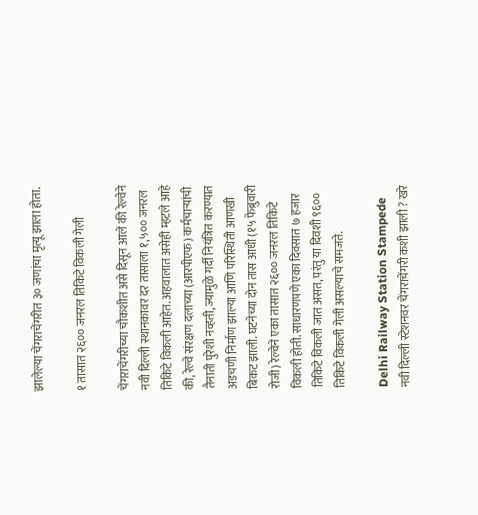झालेल्या चेंगराचेंगरीत ३० जणांचा मृत्यू झाला होता.

१ तासात २६०० जनरल तिकिटे विकली गेली

चेंगराचेंगरीच्या चौकशीत असे दिसून आले की रेल्वेने नवी दिल्ली स्थानकावर दर तासाला १,५०० जनरल तिकिटे विकली आहेत. अहवालात असेही म्हटले आहे की, रेल्वे संरक्षण दलाच्या (आरपीएफ) कर्मचाऱ्यांची तैनाती पुरेशी नव्हती, ज्यामुळे गर्दी नियंत्रित करण्यात अडचणी निर्माण झाल्या आणि परिस्थिती आणखी बिकट झाली. घटनेच्या दोन तास आधी (१५ फेब्रुवारी रोजी) रेल्वेने एका तासात २६०० जनरल तिकिटे विकली होती. साधारणपणे एका दिवसात ७ हजार तिकिटे विकली जात असत, परंतु या दिवशी ९६०० तिकिटे विकली गेली असल्याचे समजते.

Delhi Railway Station Stampede
नवी दिल्ली स्टेशनवर चेंगराचेंगरी कशी झाली ? खरे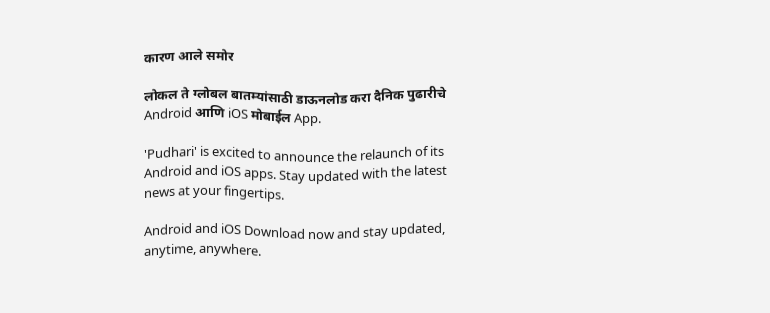कारण आले समोर

लोकल ते ग्लोबल बातम्यांसाठी डाऊनलोड करा दैनिक पुढारीचे Android आणि iOS मोबाईल App.

'Pudhari' is excited to announce the relaunch of its Android and iOS apps. Stay updated with the latest news at your fingertips.

Android and iOS Download now and stay updated, anytime, anywhere.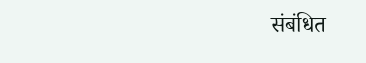संबंधित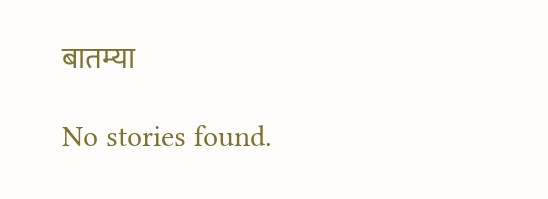बातम्या

No stories found.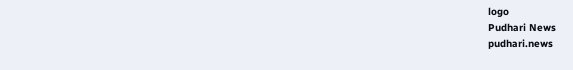logo
Pudhari News
pudhari.news